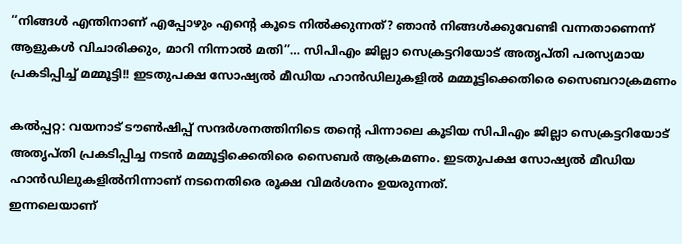‘‘നിങ്ങൾ എന്തിനാണ് എപ്പോഴും എന്റെ കൂടെ നിൽക്കുന്നത്? ഞാൻ നിങ്ങൾക്കുവേണ്ടി വന്നതാണെന്ന് ആളുകൾ വിചാരിക്കും, മാറി നിന്നാൽ മതി’’… സിപിഎം ജില്ലാ സെക്രട്ടറിയോട് അതൃപ്തി പരസ്യമായ പ്രകടിപ്പിച്ച് മമ്മൂട്ടി!! ഇടതുപക്ഷ സോഷ്യൽ മീഡിയ ഹാൻഡിലുകളിൽ മമ്മൂട്ടിക്കെതിരെ സൈബറാക്രമണം

കൽപ്പറ്റ: വയനാട് ടൗൺഷിപ്പ് സന്ദർശനത്തിനിടെ തന്റെ പിന്നാലെ കൂടിയ സിപിഎം ജില്ലാ സെക്രട്ടറിയോട് അതൃപ്തി പ്രകടിപ്പിച്ച നടൻ മമ്മൂട്ടിക്കെതിരെ സൈബർ ആക്രമണം. ഇടതുപക്ഷ സോഷ്യൽ മീഡിയ ഹാൻഡിലുകളിൽനിന്നാണ് നടനെതിരെ രൂക്ഷ വിമർശനം ഉയരുന്നത്.
ഇന്നലെയാണ്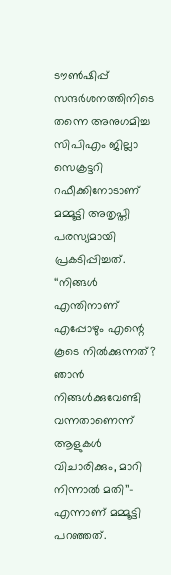ടൗൺഷിപ്പ് സന്ദർശനത്തിനിടെ തന്നെ അനുഗമിച്ച സിപിഎം ജില്ലാ സെക്രട്ടറി റഫീക്കിനോടാണ് മമ്മൂട്ടി അതൃപ്തി പരസ്യമായി പ്രകടിപ്പിച്ചത്. ‘‘നിങ്ങൾ എന്തിനാണ് എപ്പോഴും എന്റെ കൂടെ നിൽക്കുന്നത്? ഞാൻ നിങ്ങൾക്കുവേണ്ടി വന്നതാണെന്ന് ആളുകൾ വിചാരിക്കും, മാറി നിന്നാൽ മതി’’– എന്നാണ് മമ്മൂട്ടി പറഞ്ഞത്.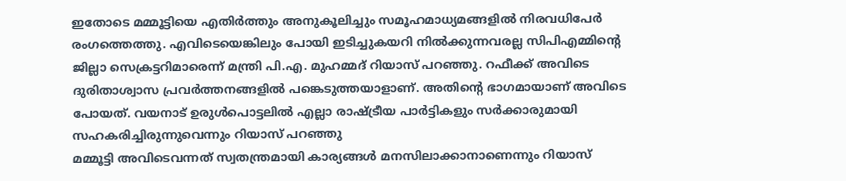ഇതോടെ മമ്മൂട്ടിയെ എതിർത്തും അനുകൂലിച്ചും സമൂഹമാധ്യമങ്ങളിൽ നിരവധിപേർ രംഗത്തെത്തു. എവിടെയെങ്കിലും പോയി ഇടിച്ചുകയറി നിൽക്കുന്നവരല്ല സിപിഎമ്മിന്റെ ജില്ലാ സെക്രട്ടറിമാരെന്ന് മന്ത്രി പി.എ. മുഹമ്മദ് റിയാസ് പറഞ്ഞു. റഫീക്ക് അവിടെ ദുരിതാശ്വാസ പ്രവർത്തനങ്ങളിൽ പങ്കെടുത്തയാളാണ്. അതിന്റെ ഭാഗമായാണ് അവിടെ പോയത്. വയനാട് ഉരുൾപൊട്ടലിൽ എല്ലാ രാഷ്ട്രീയ പാർട്ടികളും സർക്കാരുമായി സഹകരിച്ചിരുന്നുവെന്നും റിയാസ് പറഞ്ഞു
മമ്മൂട്ടി അവിടെവന്നത് സ്വതന്ത്രമായി കാര്യങ്ങൾ മനസിലാക്കാനാണെന്നും റിയാസ്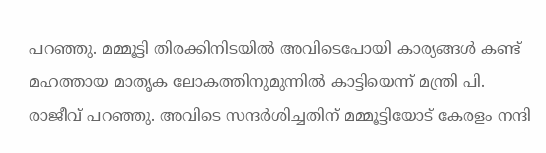പറഞ്ഞു. മമ്മൂട്ടി തിരക്കിനിടയിൽ അവിടെപോയി കാര്യങ്ങൾ കണ്ട് മഹത്തായ മാതൃക ലോകത്തിനുമുന്നിൽ കാട്ടിയെന്ന് മന്ത്രി പി. രാജീവ് പറഞ്ഞു. അവിടെ സന്ദർശിച്ചതിന് മമ്മൂട്ടിയോട് കേരളം നന്ദി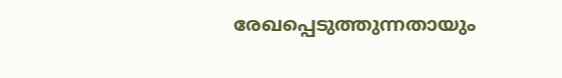രേഖപ്പെടുത്തുന്നതായും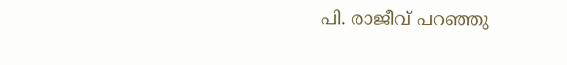പി. രാജീവ് പറഞ്ഞു